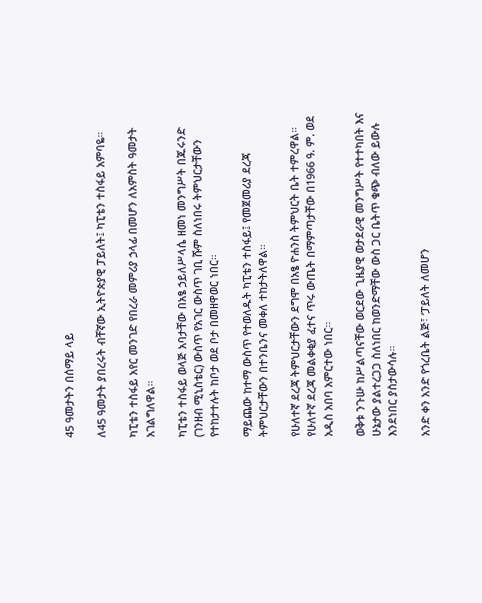45 ዓመታትን በሰማይ ላይ

ለ45 ዓመታት ያበረሩት ብቸኛው ኢትዮጵያዊ ፓይለት፤ ካፒቴን ተስፋይ አምባዬ።

ካፒቴን ተስፋይ አየር መንገድ የበረራ መምሪያ ኃላፊ በመሆን ለአምስት ዓመታት አገልግለዋል።

ካፒቴን ተስፋይ ወላጅ አባታቸው በአፄ ኃይለሥላሴ ዘመነ መንግሥት በጁሩንድ (ገንዘብ ሚኒስቴር) ውስጥ የአገር ውስጥ ገቢ ሹም ስለነበሩ ትምህርታቸውን የተከታተሉት ከቦታ ወደ ቦታ በመዘዋወር ነበር።

ማይጨው ከተማ ውስጥ የተወለዱት ካፒቴን ተስፋይ፤ የመጀመሪያ ደረጃ ትምህርታቸውን በተንቤንና መቀለ ተከታትለዋል።

የሁለተኛ ደረጃ ትምህርታቸውን ደግሞ በአፄ ዮሐንስ ትምህርት ቤት ተምረዋል። የሁለተኛ ደረጃ መልቀቂያ ፈተና ጥሩ ውጤት በማምጣታቸው በ1966 ዓ. ም. ወደ አዲስ አበባ አምርተው ነበር።

ወቅቱ ንጉሡ ከሥልጣናቸው ወርደው ጊዜያዊ ወታደራዊ መንግሥት የተተካበት እና ሁኔታው ያልተረጋጋ ስለነበር ከወንድማቸው ውስ ጋር ቤትጥ ቁጭ ብለው ይውሉ እንደነበር ያስታውሳሉ።

አንድ ቀን አንድ የጎረቤት ልጅ፣ ‘ፓይለት ለመሆን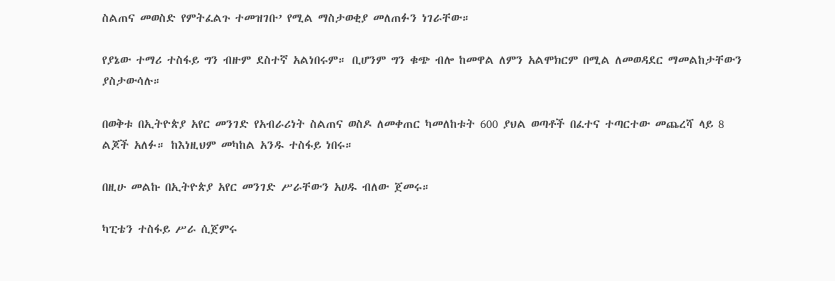ስልጠና መወስድ የምትፈልጉ ተመዝገቡ’ የሚል ማስታወቂያ መለጠፉን ነገራቸው።

የያኔው ተማሪ ተስፋይ ግን ብዙም ደስተኛ አልነበሩም። ቢሆንም ግን ቁጭ ብሎ ከመዋል ለምን አልሞክርም በሚል ለመወዳደር ማመልከታቸውን ያስታውሳሉ።

በወቅቱ በኢትዮጵያ አየር መንገድ የአብራሪነት ስልጠና ወስዶ ለመቀጠር ካመለከቱት 600 ያህል ወጣቶች በፈተና ተጣርተው መጨረሻ ላይ 8 ልጆች አለፉ። ከእነዚህም መካከል አንዱ ተስፋይ ነበሩ።

በዚሁ መልኩ በኢትዮጵያ አየር መንገድ ሥራቸውን አሀዱ ብለው ጀመሩ።

ካፒቴን ተስፋይ ሥራ ሲጀምሩ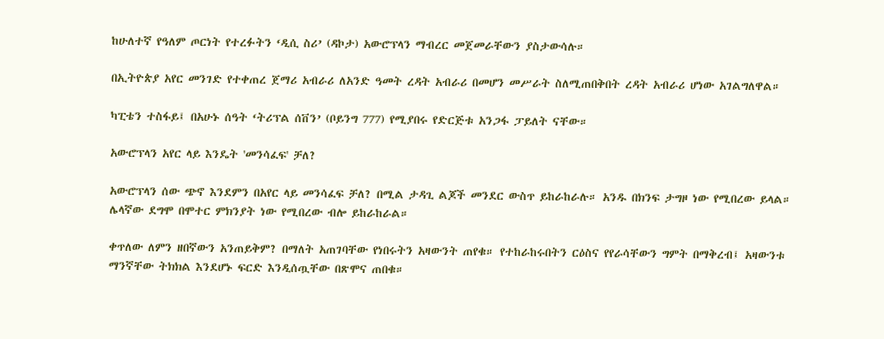ከሁለተኛ የዓለም ጦርነት የተረፉትን ‘ዲሲ ስሪ’ (ዳኮታ) አውሮፕላን ማብረር መጀመራቸውን ያስታውሳሉ።

በኢትዮጵያ አየር መንገድ የተቀጠረ ጀማሪ አብራሪ ለአንድ ዓመት ረዳት አብራሪ በመሆን መሥራት ስለሚጠበቅበት ረዳት አብራሪ ሆነው አገልግለዋል።

ካፒቴን ተስፋይ፤ በአሁኑ ሰዓት ‘ትሪፕል ሰቨን’ (ቦይንግ 777) የሚያበሩ የድርጅቱ አንጋፋ ፓይለት ናቸው።

አውሮፕላን አየር ላይ እንዴት 'መንሳፈፍ' ቻለ?

አውሮፕላን ሰው ጭኖ እንደምን በአየር ላይ መንሳፈፍ ቻለ? በሚል ታዳጊ ልጆች መንደር ውስጥ ይከራከራሉ። አንዱ በክንፍ ታግዞ ነው የሚበረው ይላል። ሌላኛው ደግሞ በሞተር ምክንያት ነው የሚበረው ብሎ ይከራከራል።

ቀጥለው ለምን ዘበኛውን አንጠይቅም? በማለት አጠገባቸው የነበሩትን አዛውንት ጠየቁ። የተከራከሩበትን ርዕስና የየራሳቸውን ግምት በማቅረብ፤ አዛውንቱ ማንኛቸው ትክክል እንደሆኑ ፍርድ እንዲሰጧቸው በጽሞና ጠበቁ።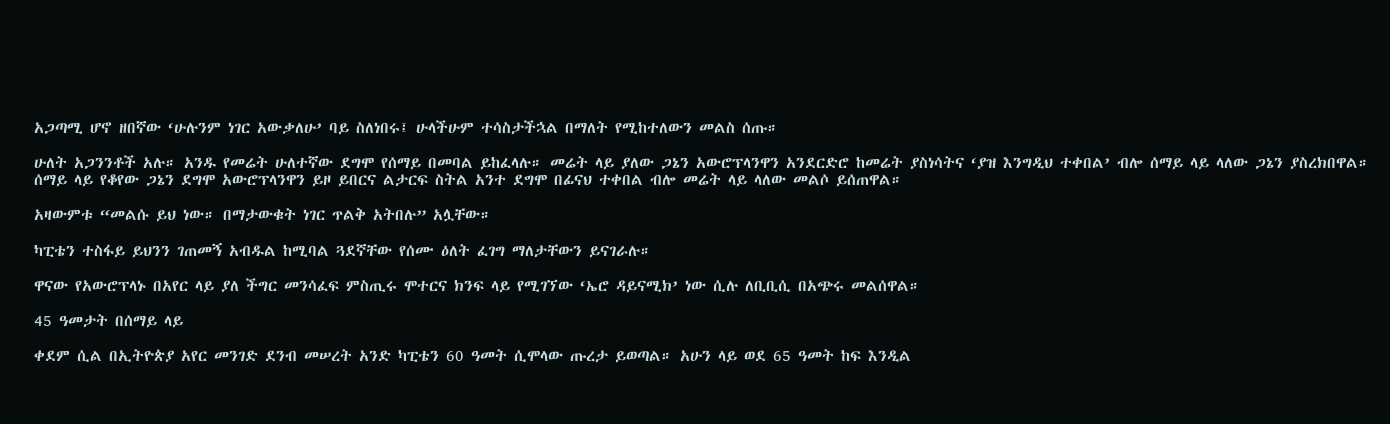አጋጣሚ ሆኖ ዘበኛው ‘ሁሉንም ነገር አውቃለሁ’ ባይ ስለነበሩ፤ ሁላችሁም ተሳስታችኋል በማለት የሚከተለውን መልስ ሰጡ።

ሁለት አጋንንቶች አሉ። አንዱ የመሬት ሁለተኛው ደግሞ የሰማይ በመባል ይከፈላሉ። መሬት ላይ ያለው ጋኔን አውሮፕላንዋን አንደርድሮ ከመሬት ያስነሳትና ‘ያዝ እንግዲህ ተቀበል’ ብሎ ሰማይ ላይ ላለው ጋኔን ያስረክበዋል። ሰማይ ላይ የቆየው ጋኔን ደግሞ አውሮፕላንዋን ይዞ ይበርና ልታርፍ ስትል አንተ ደግሞ በፊናህ ተቀበል ብሎ መሬት ላይ ላለው መልሶ ይሰጠዋል።

አዛውምቱ “መልሱ ይህ ነው። በማታውቁት ነገር ጥልቅ አትበሉ” አሏቸው።

ካፒቴን ተስፋይ ይህንን ገጠመኝ አብዱል ከሚባል ጓደኛቸው የሰሙ ዕለት ፈገግ ማለታቸውን ይናገራሉ።

ዋናው የአውሮፕላኑ በአየር ላይ ያለ ችግር መንሳፈፍ ምስጢሩ ሞተርና ክንፍ ላይ የሚገኘው ‘ኤሮ ዳይናሚክ’ ነው ሲሉ ለቢቢሲ በአጭሩ መልሰዋል።

45 ዓመታት በሰማይ ላይ

ቀደም ሲል በኢትዮጵያ አየር መንገድ ደንብ መሠረት አንድ ካፒቴን 60 ዓመት ሲሞላው ጡረታ ይወጣል። አሁን ላይ ወደ 65 ዓመት ከፍ እንዲል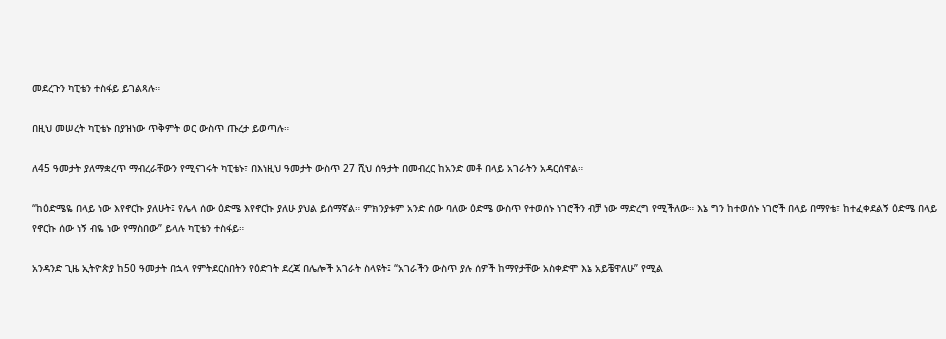መደረጉን ካፒቴን ተስፋይ ይገልጻሉ።

በዚህ መሠረት ካፒቴኑ በያዝነው ጥቅምት ወር ውስጥ ጡረታ ይወጣሉ።

ለ45 ዓመታት ያለማቋረጥ ማብረራቸውን የሚናገሩት ካፒቴኑ፣ በእነዚህ ዓመታት ውስጥ 27 ሺህ ሰዓታት በመብረር ከአንድ መቶ በላይ አገራትን አዳርሰዋል።

“ከዕድሜዬ በላይ ነው እየኖርኩ ያለሁት፤ የሌላ ሰው ዕድሜ እየኖርኩ ያለሁ ያህል ይሰማኛል። ምክንያቱም አንድ ሰው ባለው ዕድሜ ውስጥ የተወሰኑ ነገሮችን ብቻ ነው ማድረግ የሚችለው። እኔ ግን ከተወሰኑ ነገሮች በላይ በማየቴ፣ ከተፈቀደልኝ ዕድሜ በላይ የኖርኩ ሰው ነኝ ብዬ ነው የማስበው” ይላሉ ካፒቴን ተስፋይ።

አንዳንድ ጊዜ ኢትዮጵያ ከ50 ዓመታት በኋላ የምትደርስበትን የዕድገት ደረጃ በሌሎች አገራት ስላዩት፤ “አገራችን ውስጥ ያሉ ሰዎች ከማየታቸው አስቀድሞ እኔ አይቼዋለሁ” የሚል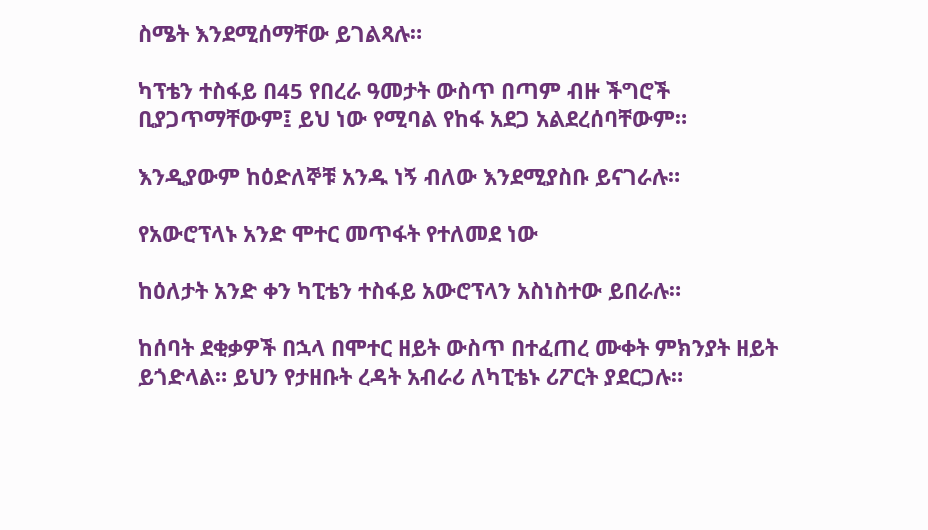ስሜት እንደሚሰማቸው ይገልጻሉ።

ካፕቴን ተስፋይ በ45 የበረራ ዓመታት ውስጥ በጣም ብዙ ችግሮች ቢያጋጥማቸውም፤ ይህ ነው የሚባል የከፋ አደጋ አልደረሰባቸውም።

እንዲያውም ከዕድለኞቹ አንዱ ነኝ ብለው እንደሚያስቡ ይናገራሉ።

የአውሮፕላኑ አንድ ሞተር መጥፋት የተለመደ ነው

ከዕለታት አንድ ቀን ካፒቴን ተስፋይ አውሮፕላን አስነስተው ይበራሉ።

ከሰባት ደቂቃዎች በኋላ በሞተር ዘይት ውስጥ በተፈጠረ ሙቀት ምክንያት ዘይት ይጎድላል። ይህን የታዘቡት ረዳት አብራሪ ለካፒቴኑ ሪፖርት ያደርጋሉ።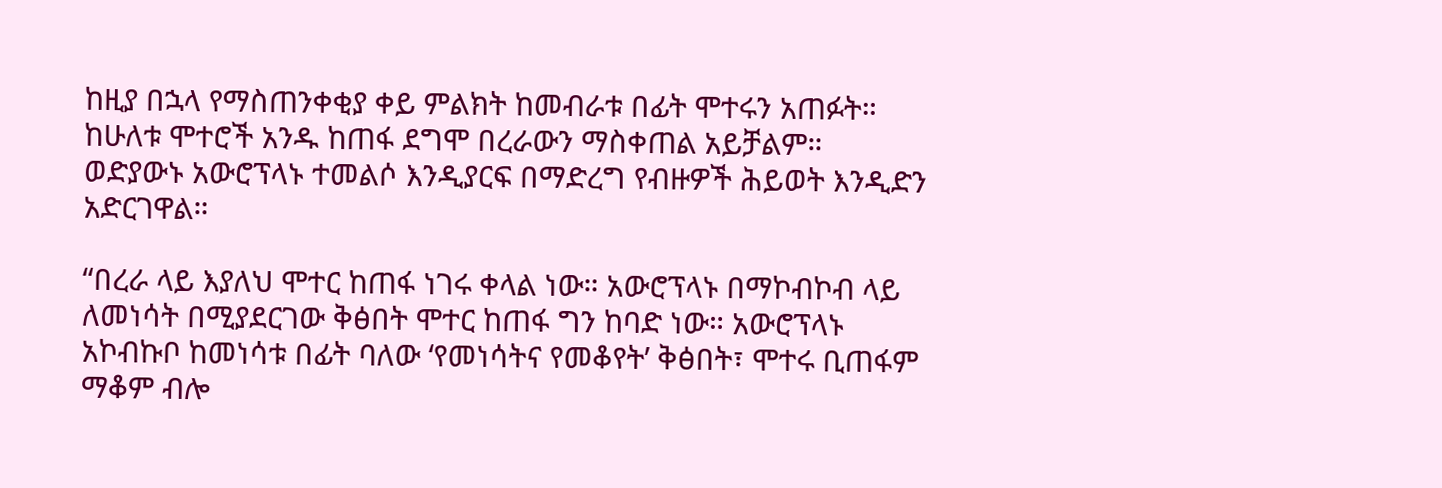ከዚያ በኋላ የማስጠንቀቂያ ቀይ ምልክት ከመብራቱ በፊት ሞተሩን አጠፉት። ከሁለቱ ሞተሮች አንዱ ከጠፋ ደግሞ በረራውን ማስቀጠል አይቻልም። ወድያውኑ አውሮፕላኑ ተመልሶ እንዲያርፍ በማድረግ የብዙዎች ሕይወት እንዲድን አድርገዋል።

“በረራ ላይ እያለህ ሞተር ከጠፋ ነገሩ ቀላል ነው። አውሮፕላኑ በማኮብኮብ ላይ ለመነሳት በሚያደርገው ቅፅበት ሞተር ከጠፋ ግን ከባድ ነው። አውሮፕላኑ አኮብኩቦ ከመነሳቱ በፊት ባለው ‘የመነሳትና የመቆየት’ ቅፅበት፣ ሞተሩ ቢጠፋም ማቆም ብሎ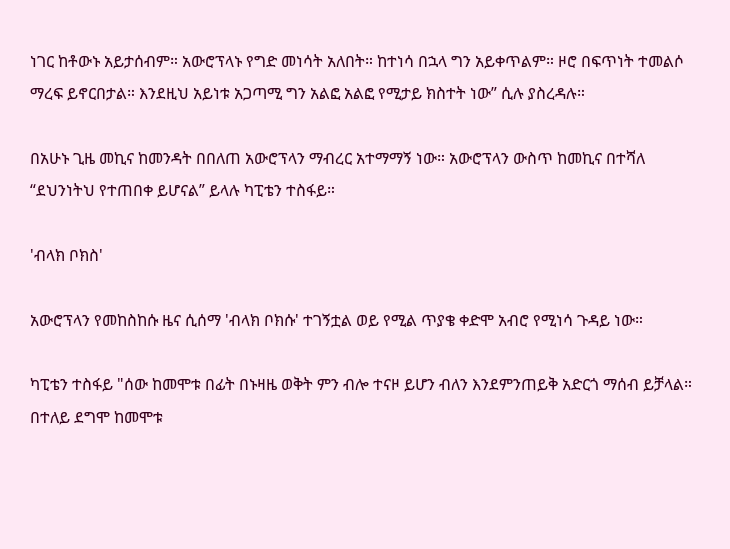ነገር ከቶውኑ አይታሰብም። አውሮፕላኑ የግድ መነሳት አለበት። ከተነሳ በኋላ ግን አይቀጥልም። ዞሮ በፍጥነት ተመልሶ ማረፍ ይኖርበታል። እንደዚህ አይነቱ አጋጣሚ ግን አልፎ አልፎ የሚታይ ክስተት ነው” ሲሉ ያስረዳሉ።

በአሁኑ ጊዜ መኪና ከመንዳት በበለጠ አውሮፕላን ማብረር አተማማኝ ነው። አውሮፕላን ውስጥ ከመኪና በተሻለ “ደህንነትህ የተጠበቀ ይሆናል” ይላሉ ካፒቴን ተስፋይ።

'ብላክ ቦክስ'

አውሮፕላን የመከስከሱ ዜና ሲሰማ 'ብላክ ቦክሱ' ተገኝቷል ወይ የሚል ጥያቄ ቀድሞ አብሮ የሚነሳ ጉዳይ ነው።

ካፒቴን ተስፋይ "ሰው ከመሞቱ በፊት በኑዛዜ ወቅት ምን ብሎ ተናዞ ይሆን ብለን እንደምንጠይቅ አድርጎ ማሰብ ይቻላል። በተለይ ደግሞ ከመሞቱ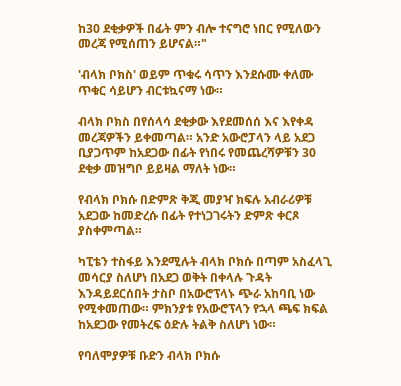ከ30 ደቂቃዎች በፊት ምን ብሎ ተናግሮ ነበር የሚለውን መረጃ የሚሰጠን ይሆናል።"

'ብላክ ቦክስ' ወይም ጥቁሩ ሳጥን እንደሱሙ ቀለሙ ጥቁር ሳይሆን ብርቱኳናማ ነው።

ብላክ ቦክስ በየሰላሳ ደቂቃው እየደመሰሰ እና እየቀዳ መረጃዎችን ይቀመጣል። አንድ አውሮፓላን ላይ አደጋ ቢያጋጥም ከአደጋው በፊት የነበሩ የመጨረሻዎቹን 30 ደቂቃ መዝግቦ ይይዛል ማለት ነው።

የብላክ ቦክሱ በድምጽ ቅጂ መያዣ ክፍሉ አብራሪዎቹ አደጋው ከመድረሱ በፊት የተነጋገሩትን ድምጽ ቀርጾ ያስቀምጣል።

ካፒቴን ተስፋይ እንደሚሉት ብላክ ቦክሱ በጣም አስፈላጊ መሳርያ ስለሆነ በአደጋ ወቅት በቀላሉ ጉዳት እንዳይደርሰበት ታስቦ በአውሮፕላኑ ጭራ አከባቢ ነው የሚቀመጠው። ምክንያቱ የአውሮፕላን የኋላ ጫፍ ክፍል ከአደጋው የመትረፍ ዕድሉ ትልቅ ስለሆነ ነው።

የባለሞያዎቹ ቡድን ብላክ ቦክሱ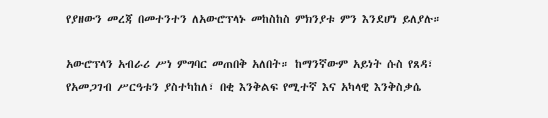የያዘውን መረጃ በመተንተን ለአውሮፕላኑ መከስከስ ምክንያቱ ምን እንደሆነ ይለያሉ።

አውሮፕላን አብራሪ ሥነ ምግባር መጠበቅ አለበት። ከማንኛውም አይነት ሱስ የጸዳ፣ የአመጋገብ ሥርዓቱን ያስተካከለ፣ በቂ እንቅልፍ የሚተኛ እና አካላዊ እንቅስቃሴ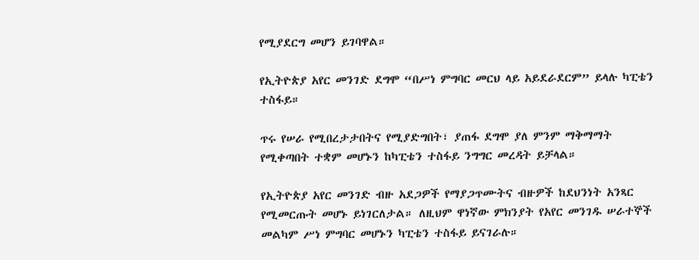የሚያደርግ መሆን ይገባዋል።

የኢትዮጵያ አየር መንገድ ደግሞ “በሥነ ምግባር መርህ ላይ አይደራደርም” ይላሉ ካፒቴን ተስፋይ።

ጥሩ የሠራ የሚበረታታበትና የሚያድግበት፣ ያጠፋ ደግሞ ያለ ምንም ማቅማማት የሚቀጣበት ተቋም መሆኑን ከካፒቴን ተስፋይ ንግግር መረዳት ይቻላል።

የኢትዮጵያ አየር መንገድ ብዙ አደጋዎች የማያጋጥሙትና ብዙዎች ከደህንነት አንጻር የሚመርጡት መሆኑ ይነገርለታል። ለዚህም ዋነኛው ምክንያት የአየር መንገዱ ሠራተኞች መልካም ሥነ ምግባር መሆኑን ካፒቴን ተስፋይ ይናገራሉ።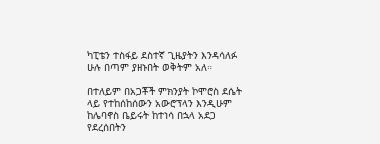ካፒቴን ተስፋይ ደስተኛ ጊዜያትን እንዳሳለፉ ሁሉ በጣም ያዘኑበት ወቅትም አለ።

በተለይም በአጋቾች ምክንያት ኮሞሮስ ደሴት ላይ የተከሰከሰውን አውሮፕላን እንዲሁም ከሌባኖስ ቤይሩት ከተነሳ በኋላ አደጋ የደረሰበትን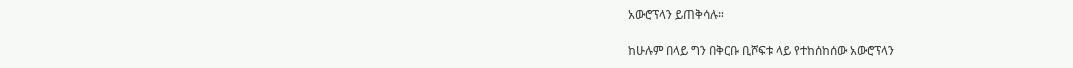አውሮፕላን ይጠቅሳሉ።

ከሁሉም በላይ ግን በቅርቡ ቢሾፍቱ ላይ የተከሰከሰው አውሮፕላን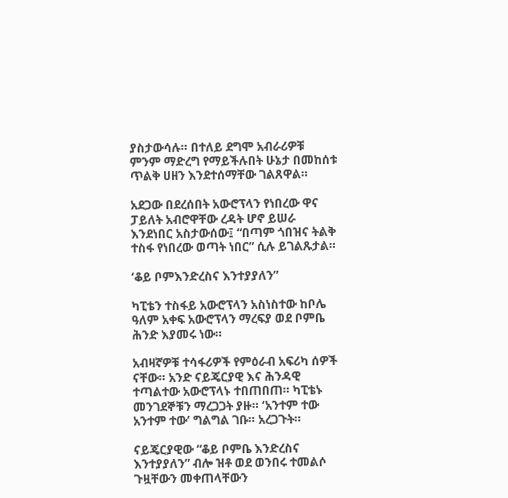ያስታውሳሉ። በተለይ ደግሞ አብራሪዎቹ ምንም ማድረግ የማይችሉበት ሁኔታ በመከሰቱ ጥልቅ ሀዘን እንደተሰማቸው ገልጸዋል።

አደጋው በደረሰበት አውሮፕላን የነበረው ዋና ፓይለት አብሮዋቸው ረዳት ሆኖ ይሠራ እንደነበር አስታውሰው፤ “በጣም ጎበዝና ትልቅ ተስፋ የነበረው ወጣት ነበር” ሲሉ ይገልጹታል።

‘ቆይ ቦምእንድረስና እንተያያለን”

ካፒቴን ተስፋይ አውሮፕላን አስነስተው ከቦሌ ዓለም አቀፍ አውሮፕላን ማረፍያ ወደ ቦምቤ ሕንድ እያመሩ ነው።

አብዛኛዎቹ ተሳፋሪዎች የምዕራብ አፍሪካ ሰዎች ናቸው። አንድ ናይጄርያዊ እና ሕንዳዊ ተጣልተው አውሮፕላኑ ተበጠበጠ። ካፒቴኑ መንገደኞቹን ማረጋጋት ያዙ። ‘አንተም ተው አንተም ተው’ ግልግል ገቡ። አረጋጉት።

ናይጄርያዊው “ቆይ ቦምቤ እንድረስና እንተያያለን” ብሎ ዝቶ ወደ ወንበሩ ተመልሶ ጉዟቸውን መቀጠላቸውን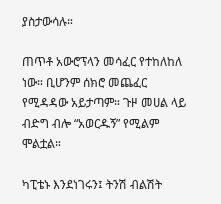ያስታውሳሉ።

ጠጥቶ አውሮፕላን መሳፈር የተከለከለ ነው። ቢሆንም ሰክሮ መጨፈር የሚዳዳው አይታጣም። ጉዞ መሀል ላይ ብድግ ብሎ “አወርዱኝ” የሚልም ሞልቷል።

ካፒቴኑ እንደነገሩን፤ ትንሽ ብልሽት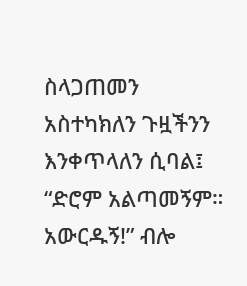ስላጋጠመን አስተካክለን ጉዟችንን እንቀጥላለን ሲባል፤ “ድሮም አልጣመኝም። አውርዱኝ!” ብሎ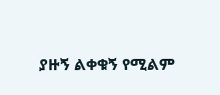ያዙኝ ልቀቁኝ የሚልም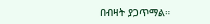በብዛት ያጋጥማል።